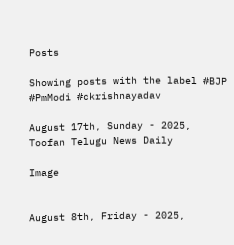Posts

Showing posts with the label #BJP #PmModi #ckrishnayadav

August 17th, Sunday - 2025, Toofan Telugu News Daily

Image


August 8th, Friday - 2025,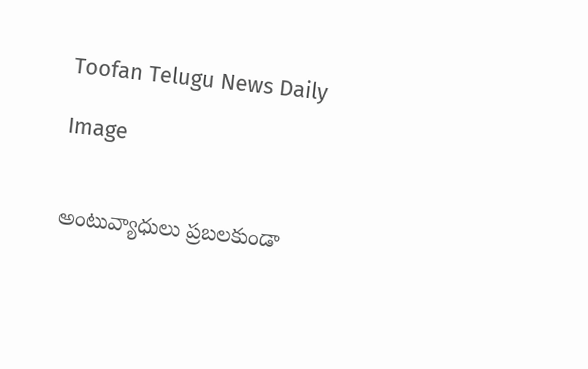Toofan Telugu News Daily

Image


అంటువ్యాధులు ప్రబలకుండా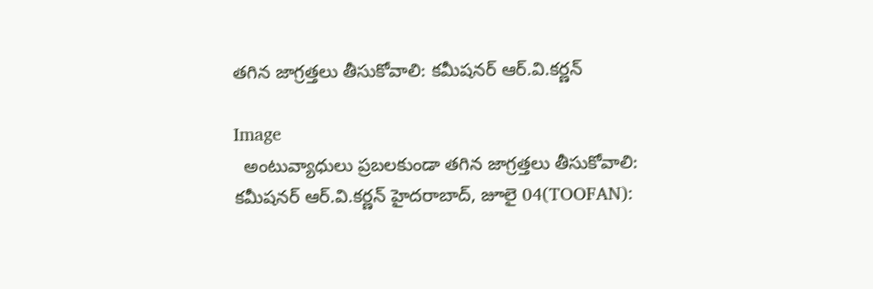తగిన జాగ్రత్తలు తీసుకోవాలి: కమీషనర్ ఆర్.వి.కర్ణన్

Image
  అంటువ్యాధులు ప్రబలకుండా తగిన జాగ్రత్తలు తీసుకోవాలి: కమీషనర్ ఆర్.వి.కర్ణన్ హైదరాబాద్, జూలై 04(TOOFAN):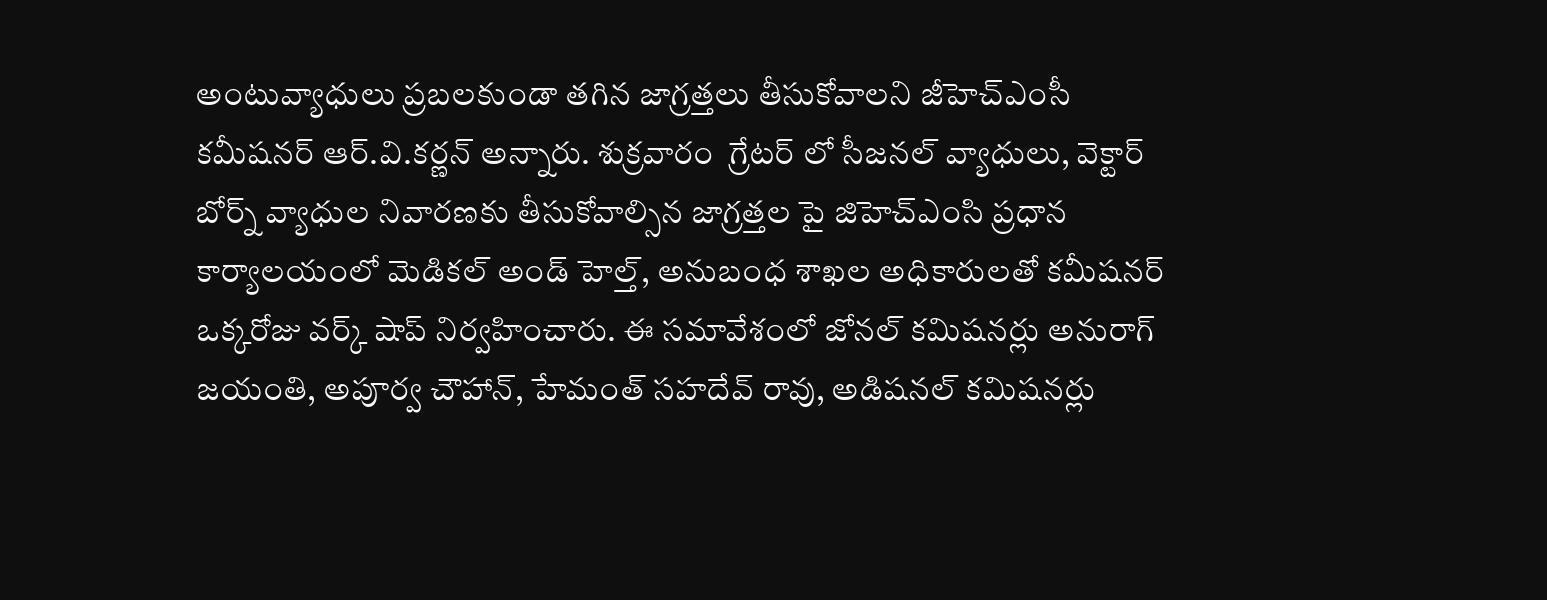అంటువ్యాధులు ప్రబలకుండా తగిన జాగ్రత్తలు తీసుకోవాలని జీహెచ్ఎంసీ కమీషనర్ ఆర్.వి.కర్ణన్ అన్నారు. శుక్రవారం  గ్రేటర్ లో సీజనల్ వ్యాధులు, వెక్టార్ బోర్న్ వ్యాధుల నివారణకు తీసుకోవాల్సిన జాగ్రత్తల పై జిహెచ్ఎంసి ప్రధాన కార్యాలయంలో మెడికల్ అండ్ హెల్త్, అనుబంధ శాఖల అధికారులతో కమీషనర్ ఒక్కరోజు వర్క్ షాప్ నిర్వహించారు. ఈ సమావేశంలో జోనల్ కమిషనర్లు అనురాగ్ జయంతి, అపూర్వ చౌహాన్, హేమంత్ సహదేవ్ రావు, అడిషనల్ కమిషనర్లు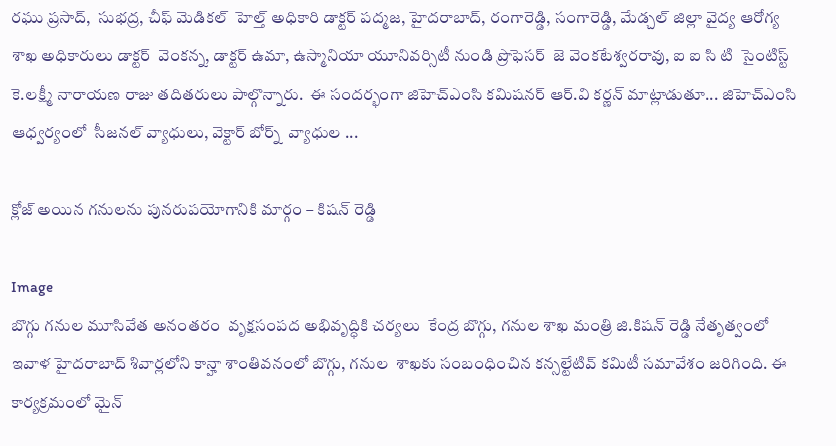రఘు ప్రసాద్,  సుభద్ర, చీఫ్ మెడికల్  హెల్త్ అధికారి డాక్టర్ పద్మజ, హైదరాబాద్, రంగారెడ్డి, సంగారెడ్డి, మేడ్చల్ జిల్లా వైద్య ఆరోగ్య శాఖ అధికారులు డాక్టర్  వెంకన్న, డాక్టర్ ఉమా, ఉస్మానియా యూనివర్సిటీ నుండి ప్రొఫెసర్  జె వెంకటేశ్వరరావు, ఐ ఐ సి టి  సైంటిస్ట్ కె.లక్ష్మీ నారాయణ రాజు తదితరులు పాల్గొన్నారు.  ఈ సందర్భంగా జిహెచ్ఎంసి కమిషనర్ ఆర్.వి కర్ణన్ మాట్లాడుతూ... జిహెచ్ఎంసి ఆధ్వర్యంలో  సీజనల్ వ్యాధులు, వెక్టార్ బోర్న్  వ్యాధుల ...

క్లోజ్ అయిన గనులను పునరుపయోగానికి మార్గం – కిషన్ రెడ్డి

Image
బొగ్గు గనుల మూసివేత అనంతరం  వృక్షసంపద అభివృద్ధికి చర్యలు  కేంద్ర బొగ్గు, గనుల శాఖ మంత్రి జి.కిషన్ రెడ్డి నేతృత్వంలో ఇవాళ హైదరాబాద్ శివార్లలోని కాన్హా శాంతివనంలో బొగ్గు, గనుల  శాఖకు సంబంధించిన కన్సల్టేటివ్ కమిటీ సమావేశం జరిగింది. ఈ కార్యక్రమంలో మైన్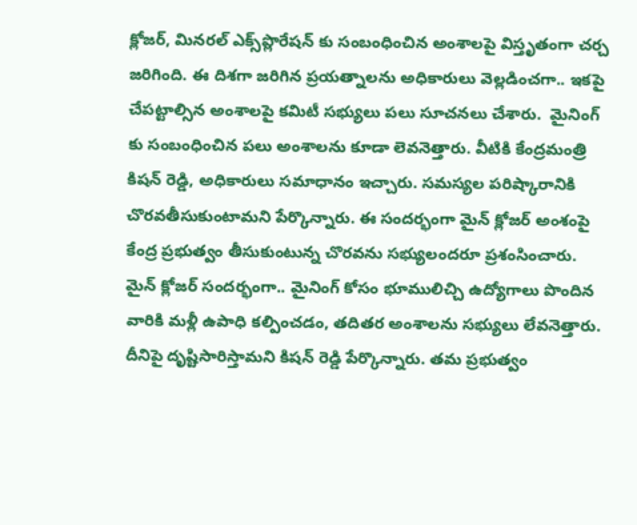క్లోజర్, మినరల్ ఎక్స్‌ప్లొరేషన్ కు సంబంధించిన అంశాలపై విస్తృతంగా చర్చ జరిగింది. ఈ దిశగా జరిగిన ప్రయత్నాలను అధికారులు వెల్లడించగా.. ఇకపై చేపట్టాల్సిన అంశాలపై కమిటీ సభ్యులు పలు సూచనలు చేశారు.  మైనింగ్ కు సంబంధించిన పలు అంశాలను కూడా లెవనెత్తారు. వీటికి కేంద్రమంత్రి కిషన్ రెడ్డి, అధికారులు సమాధానం ఇచ్చారు. సమస్యల పరిష్కారానికి చొరవతీసుకుంటామని పేర్కొన్నారు. ఈ సందర్భంగా మైన్ క్లోజర్ అంశంపై కేంద్ర ప్రభుత్వం తీసుకుంటున్న చొరవను సభ్యులందరూ ప్రశంసించారు. మైన్ క్లోజర్ సందర్భంగా.. మైనింగ్ కోసం భూములిచ్చి ఉద్యోగాలు పొందిన వారికి మళ్లీ ఉపాధి కల్పించడం, తదితర అంశాలను సభ్యులు లేవనెత్తారు. దీనిపై దృష్టిసారిస్తామని కిషన్ రెడ్డి పేర్కొన్నారు. తమ ప్రభుత్వం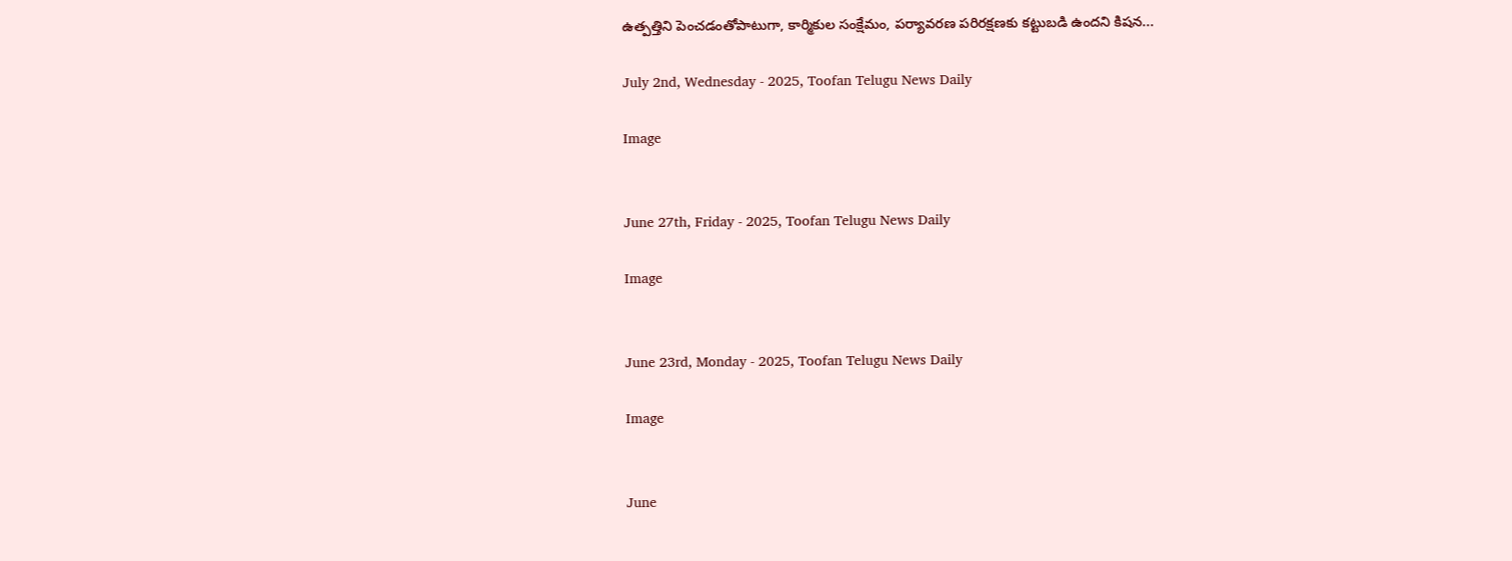ఉత్పత్తిని పెంచడంతోపాటుగా, కార్మికుల సంక్షేమం, పర్యావరణ పరిరక్షణకు కట్టుబడి ఉందని కిషన...

July 2nd, Wednesday - 2025, Toofan Telugu News Daily

Image


June 27th, Friday - 2025, Toofan Telugu News Daily

Image


June 23rd, Monday - 2025, Toofan Telugu News Daily

Image


June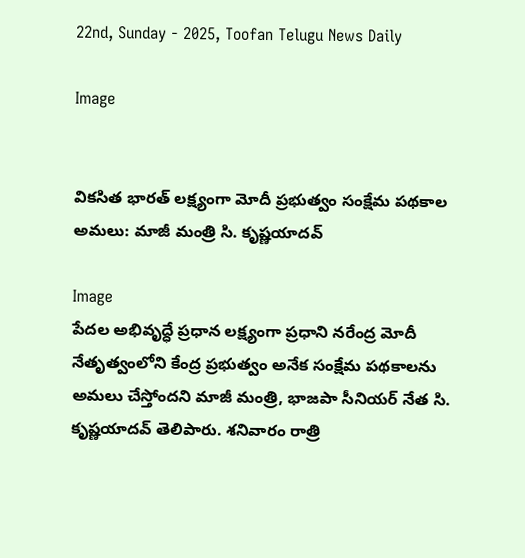22nd, Sunday - 2025, Toofan Telugu News Daily

Image


వికసిత భారత్ లక్ష్యంగా మోదీ ప్రభుత్వం సంక్షేమ పథకాల అమలు: మాజీ మంత్రి సి. కృష్ణయాదవ్

Image
పేదల అభివృద్ధే ప్రధాన లక్ష్యంగా ప్రధాని నరేంద్ర మోదీ నేతృత్వంలోని కేంద్ర ప్రభుత్వం అనేక సంక్షేమ పథకాలను అమలు చేస్తోందని మాజీ మంత్రి, భాజపా సీనియర్ నేత సి. కృష్ణయాదవ్ తెలిపారు. శనివారం రాత్రి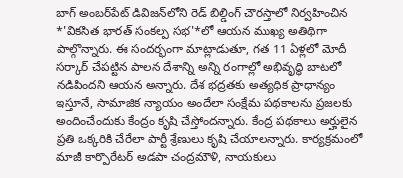బాగ్ అంబర్‌పేట్ డివిజన్‌లోని రెడ్ బిల్డింగ్ చౌరస్తాలో నిర్వహించిన *'వికసిత భారత్ సంకల్ప సభ'*లో ఆయన ముఖ్య అతిథిగా పాల్గొన్నారు. ఈ సందర్భంగా మాట్లాడుతూ, గత 11 ఏళ్లలో మోదీ సర్కార్ చేపట్టిన పాలన దేశాన్ని అన్ని రంగాల్లో అభివృద్ధి బాటలో నడిపిందని ఆయన అన్నారు. దేశ భద్రతకు అత్యధిక ప్రాధాన్యం ఇస్తూనే, సామాజిక న్యాయం అందేలా సంక్షేమ పథకాలను ప్రజలకు అందించేందుకు కేంద్రం కృషి చేస్తోందన్నారు. కేంద్ర పథకాలు అర్హులైన ప్రతి ఒక్కరికి చేరేలా పార్టీ శ్రేణులు కృషి చేయాలన్నారు. కార్యక్రమంలో మాజీ కార్పొరేటర్ అడపా చంద్రమౌళి, నాయకులు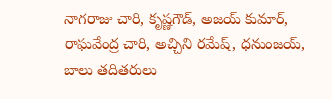నాగరాజు చారి, కృష్ణగౌడ్, అజయ్ కుమార్, రాఘవేంద్ర చారి, అచ్చిని రమేష్, ధనుంజయ్, బాలు తదితరులు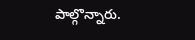పాల్గొన్నారు.